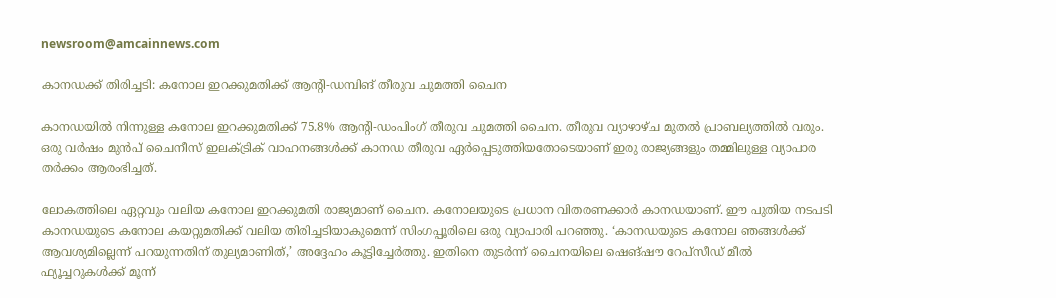newsroom@amcainnews.com

കാനഡക്ക് തിരിച്ചടി: കനോല ഇറക്കുമതിക്ക് ആന്റി-ഡമ്പിങ് തീരുവ ചുമത്തി ചൈന

കാനഡയില്‍ നിന്നുള്ള കനോല ഇറക്കുമതിക്ക് 75.8% ആന്റി-ഡംപിംഗ് തീരുവ ചുമത്തി ചൈന. തീരുവ വ്യാഴാഴ്ച മുതല്‍ പ്രാബല്യത്തില്‍ വരും. ഒരു വര്‍ഷം മുന്‍പ് ചൈനീസ് ഇലക്ട്രിക് വാഹനങ്ങള്‍ക്ക് കാനഡ തീരുവ ഏര്‍പ്പെടുത്തിയതോടെയാണ് ഇരു രാജ്യങ്ങളും തമ്മിലുള്ള വ്യാപാര തര്‍ക്കം ആരംഭിച്ചത്.

ലോകത്തിലെ ഏറ്റവും വലിയ കനോല ഇറക്കുമതി രാജ്യമാണ് ചൈന. കനോലയുടെ പ്രധാന വിതരണക്കാര്‍ കാനഡയാണ്. ഈ പുതിയ നടപടി കാനഡയുടെ കനോല കയറ്റുമതിക്ക് വലിയ തിരിച്ചടിയാകുമെന്ന് സിംഗപ്പൂരിലെ ഒരു വ്യാപാരി പറഞ്ഞു. ‘കാനഡയുടെ കനോല ഞങ്ങള്‍ക്ക് ആവശ്യമില്ലെന്ന് പറയുന്നതിന് തുല്യമാണിത്,’ അദ്ദേഹം കൂട്ടിച്ചേര്‍ത്തു. ഇതിനെ തുടര്‍ന്ന് ചൈനയിലെ ഷെങ്ഷൗ റേപ്സീഡ് മീല്‍ ഫ്യൂച്ചറുകള്‍ക്ക് മൂന്ന്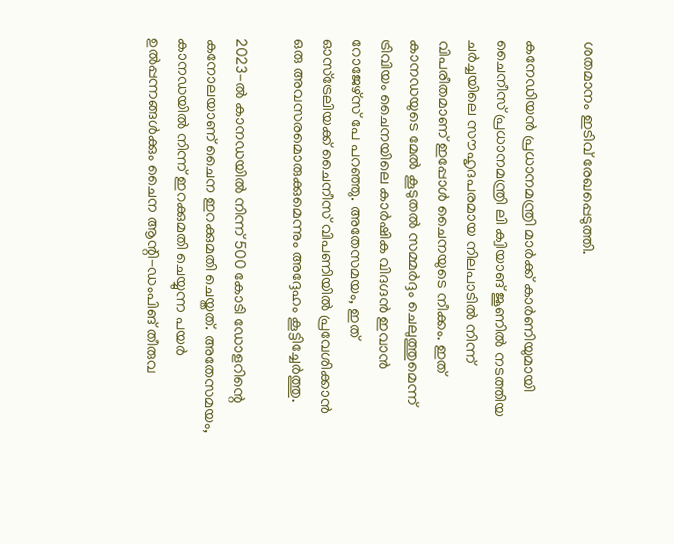ശതമാനം ഇടിവ് രേഖപ്പെടുത്തി.

കനേഡിയന്‍ പ്രധാനമന്ത്രി മാര്‍ക്ക് കാര്‍ണിയുമായി ചൈനീസ് പ്രധാനമന്ത്രി ലി ക്വിയാങ് ജൂണില്‍ നടത്തിയ ചര്‍ച്ചയിലെ സൗഹൃദപരമായ നിലപാടില്‍ നിന്ന് വിപരീതമാണ് ഇപ്പോള്‍ ചൈനയുടെ നീക്കം. ഇത് കാനഡയുടെ മേല്‍ കൂടുതല്‍ സമ്മര്‍ദ്ദം ചെലുത്തുമെന്ന് ട്രിവിയം ചൈനയിലെ കാര്‍ഷിക വിദഗ്ദന്‍ ഇവാന്‍ റോജേഴ്സ് പേ പറഞ്ഞു. അതേസമയം, ഇത് ഓസ്ട്രേലിയക്ക് ചൈനീസ് വിപണിയില്‍ പ്രവേശിക്കാന്‍ ഒരു അവസരമൊരുക്കുമെന്നും അദ്ദേഹം കൂട്ടിച്ചേര്‍ത്തു.

2023-ല്‍ കാനഡയില്‍ നിന്ന് 500 കോടി ഡോളറിന്റെ കനോലയാണ് ചൈന ഇറക്കുമതി ചെയ്തത്. അതേസമയം, കാനഡയില്‍ നിന്ന് ഇറക്കുമതി ചെയ്യുന്ന പയര്‍ ഉല്‍പ്പന്നങ്ങള്‍ക്കും ചൈന ആന്റി-ഡംപിങ് തീരുവ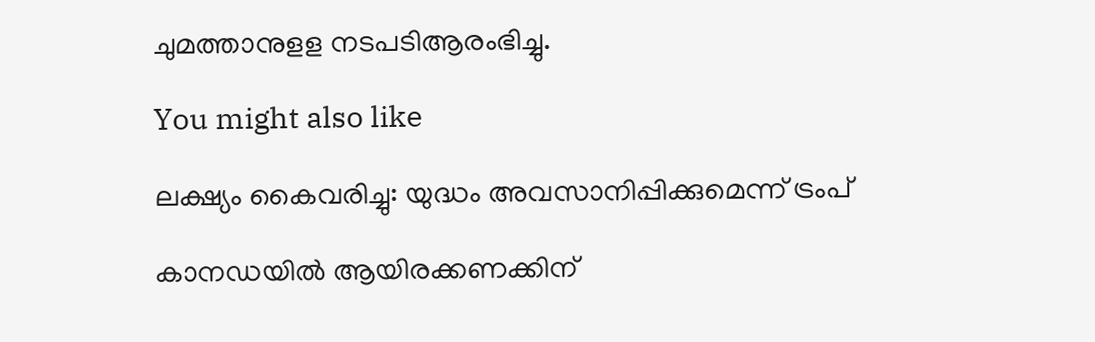ചുമത്താനുളള നടപടിആരംഭിച്ചു.

You might also like

ലക്ഷ്യം കൈവരിച്ചു: യുദ്ധം അവസാനിപ്പിക്കുമെന്ന് ട്രംപ്

കാനഡയിൽ ആയിരക്കണക്കിന്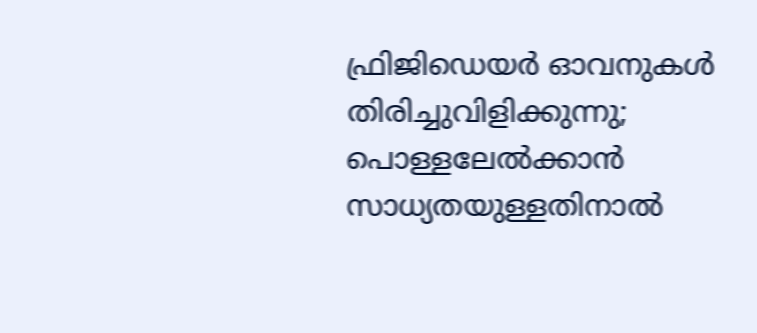ഫ്രിജിഡെയർ ഓവനുകൾ തിരിച്ചുവിളിക്കുന്നു; പൊള്ളലേൽക്കാൻ സാധ്യതയുള്ളതിനാൽ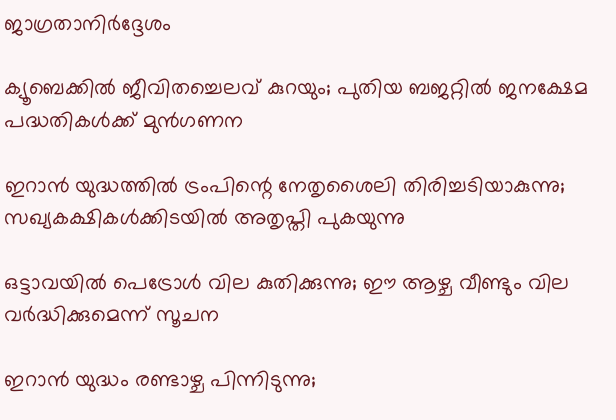ജാഗ്രതാനിർദ്ദേശം

ക്യൂബെക്കിൽ ജീവിതച്ചെലവ് കുറയും; പുതിയ ബജറ്റിൽ ജനക്ഷേമ പദ്ധതികൾക്ക് മുൻഗണന

ഇറാൻ യുദ്ധത്തിൽ ട്രംപിന്റെ നേതൃശൈലി തിരിച്ചടിയാകുന്നു; സഖ്യകക്ഷികൾക്കിടയിൽ അതൃപ്തി പുകയുന്നു

ഒട്ടാവയിൽ പെട്രോൾ വില കുതിക്കുന്നു; ഈ ആഴ്ച വീണ്ടും വില വർദ്ധിക്കുമെന്ന് സൂചന

ഇറാൻ യുദ്ധം രണ്ടാഴ്ച പിന്നിടുന്നു;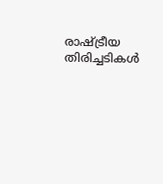രാഷ്ട്രീയ തിരിച്ചടികൾ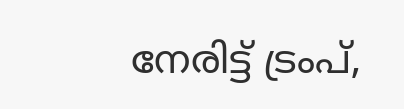നേരിട്ട് ട്രംപ്,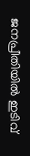ജനപ്രീതിയിൽ ഇടിവ്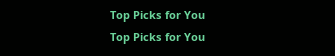Top Picks for You
Top Picks for You